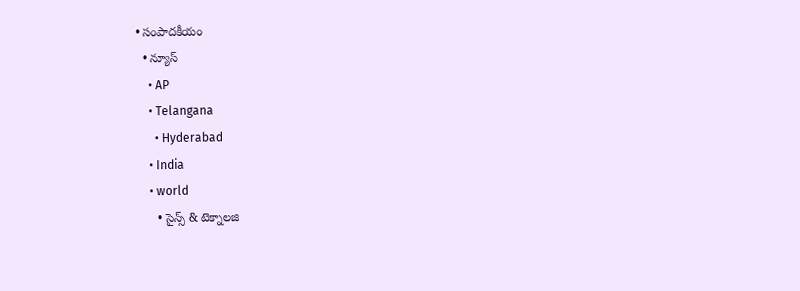• సంపాదకీయం
  • న్యూస్
    • AP
    • Telangana
      • Hyderabad
    • India
    • world
      • సైన్స్ & టెక్నాలజి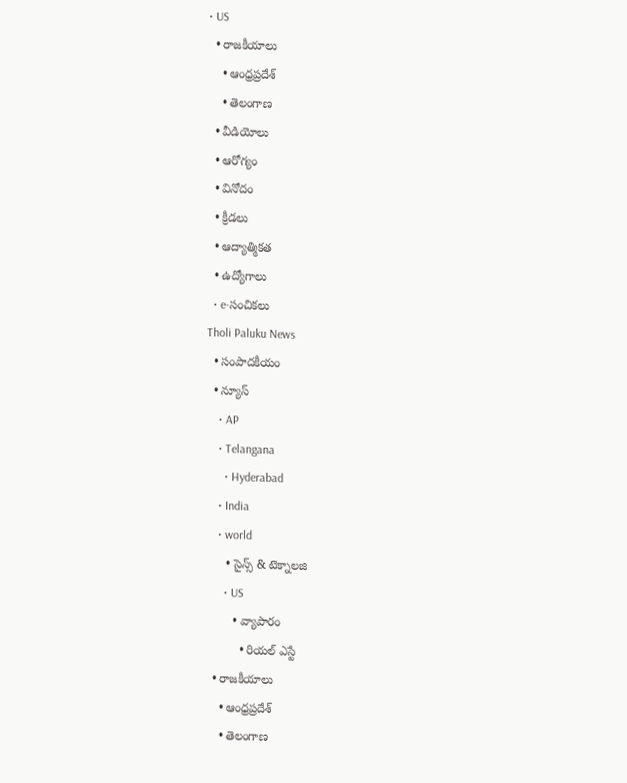• US
  • రాజకీయాలు
    • ఆంధ్రప్రదేశ్
    • తెలంగాణ
  • వీడియోలు
  • ఆరోగ్యం
  • వినోదం
  • క్రీడలు
  • ఆద్యాత్మికత
  • ఉద్యోగాలు
  • e-సంచికలు
Tholi Paluku News
  • సంపాదకీయం
  • న్యూస్
    • AP
    • Telangana
      • Hyderabad
    • India
    • world
      • సైన్స్ & టెక్నాలజి
      • US
        • వ్యాపారం
          • రియల్ ఎస్టే
  • రాజకీయాలు
    • ఆంధ్రప్రదేశ్
    • తెలంగాణ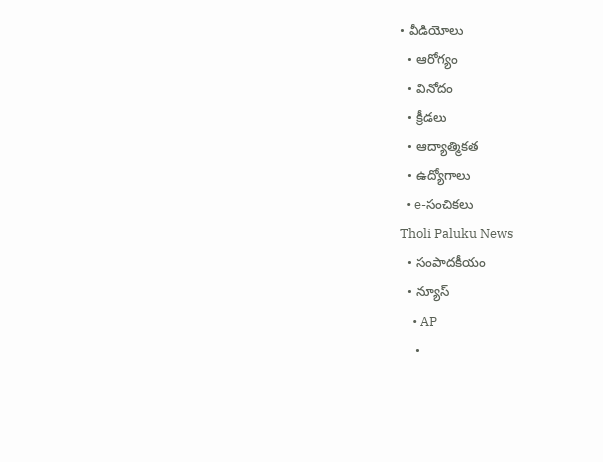• వీడియోలు
  • ఆరోగ్యం
  • వినోదం
  • క్రీడలు
  • ఆద్యాత్మికత
  • ఉద్యోగాలు
  • e-సంచికలు
Tholi Paluku News
  • సంపాదకీయం
  • న్యూస్
    • AP
    •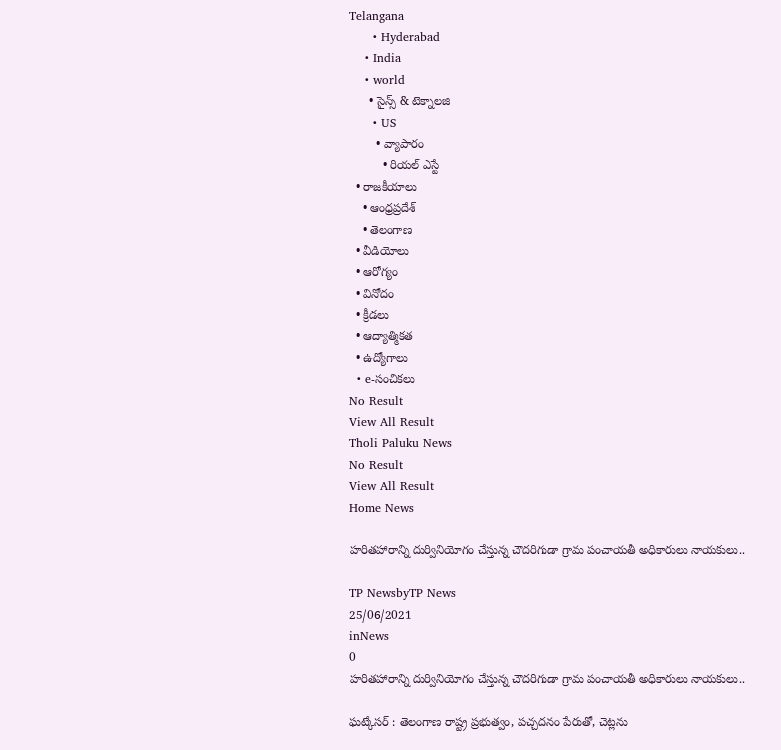Telangana
      • Hyderabad
    • India
    • world
      • సైన్స్ & టెక్నాలజి
      • US
        • వ్యాపారం
          • రియల్ ఎస్టే
  • రాజకీయాలు
    • ఆంధ్రప్రదేశ్
    • తెలంగాణ
  • వీడియోలు
  • ఆరోగ్యం
  • వినోదం
  • క్రీడలు
  • ఆద్యాత్మికత
  • ఉద్యోగాలు
  • e-సంచికలు
No Result
View All Result
Tholi Paluku News
No Result
View All Result
Home News

హరితహారాన్ని దుర్వినియోగం చేస్తున్న చౌదరిగుడా గ్రామ పంచాయతీ అధికారులు నాయకులు..

TP NewsbyTP News
25/06/2021
inNews
0
హరితహారాన్ని దుర్వినియోగం చేస్తున్న చౌదరిగుడా గ్రామ పంచాయతీ అధికారులు నాయకులు..

ఘట్కేసర్ : తెలంగాణ రాష్ట్ర ప్రభుత్వం, పచ్చదనం పేరుతో, చెట్లను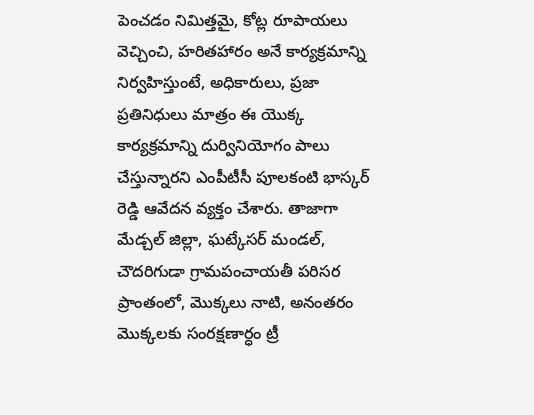పెంచడం నిమిత్తమై, కోట్ల రూపాయలు వెచ్చించి, హరితహారం అనే కార్యక్రమాన్ని నిర్వహిస్తుంటే, అధికారులు, ప్రజా ప్రతినిధులు మాత్రం ఈ యొక్క కార్యక్రమాన్ని దుర్వినియోగం పాలు చేస్తున్నారని ఎంపీటీసీ పూలకంటి భాస్కర్ రెడ్డి ఆవేదన వ్యక్తం చేశారు. తాజాగా మేడ్చల్ జిల్లా, ఘట్కేసర్ మండల్, చౌదరిగుడా గ్రామపంచాయతీ పరిసర ప్రాంతంలో, మొక్కలు నాటి, అనంతరం మొక్కలకు సంరక్షణార్ధం ట్రీ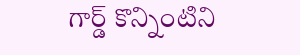గార్డ్ కొన్నింటిని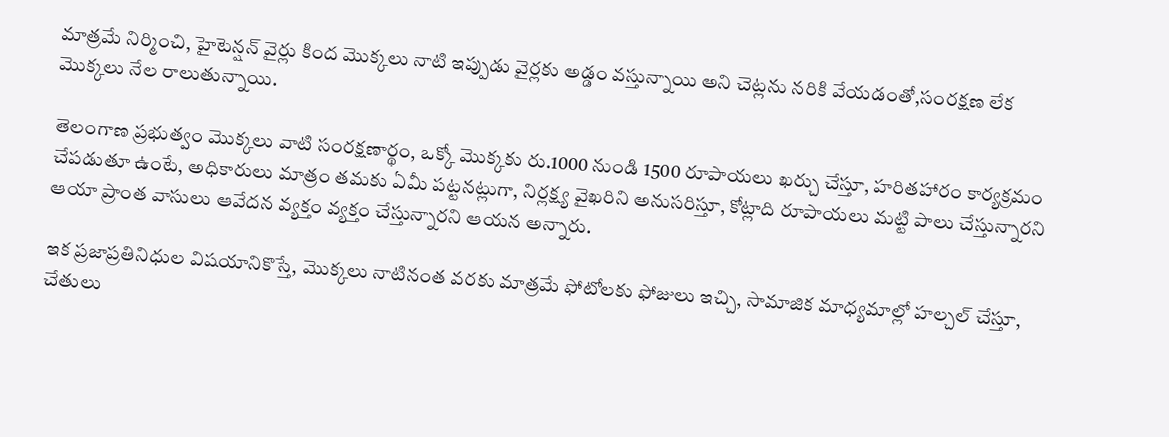మాత్రమే నిర్మించి, హైటెన్షన్ వైర్లు కింద మొక్కలు నాటి ఇప్పుడు వైర్లకు అడ్డం వస్తున్నాయి అని చెట్లను నరికి వేయడంతో,సంరక్షణ లేక మొక్కలు నేల రాలుతున్నాయి.

తెలంగాణ ప్రభుత్వం మొక్కలు వాటి సంరక్షణార్థం, ఒక్కో మొక్కకు రు.1000 నుండి 1500 రూపాయలు ఖర్చు చేస్తూ, హరితహారం కార్యక్రమం చేపడుతూ ఉంటే, అధికారులు మాత్రం తమకు ఏమీ పట్టనట్లుగా, నిర్లక్ష్య వైఖరిని అనుసరిస్తూ, కోట్లాది రూపాయలు మట్టి పాలు చేస్తున్నారని ఆయా ప్రాంత వాసులు ఆవేదన వ్యక్తం వ్యక్తం చేస్తున్నారని ఆయన అన్నారు.

ఇక ప్రజాప్రతినిధుల విషయానికొస్తే, మొక్కలు నాటినంత వరకు మాత్రమే ఫోటోలకు ఫోజులు ఇచ్చి, సామాజిక మాధ్యమాల్లో హల్చల్ చేస్తూ, చేతులు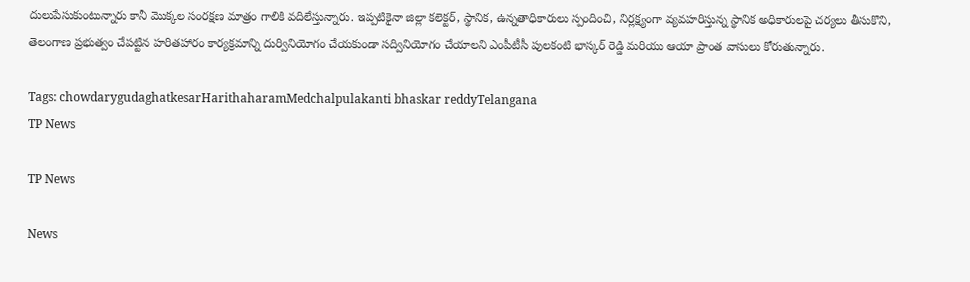దులుపేసుకుంటున్నారు కానీ మొక్కల సంరక్షణ మాత్రం గాలికి వదిలేస్తున్నారు. ఇప్పటికైనా జిల్లా కలెక్టర్, స్థానిక, ఉన్నతాధికారులు స్పందించి, నిర్లక్ష్యంగా వ్యవహరిస్తున్న స్థానిక అధికారులపై చర్యలు తీసుకొని, తెలంగాణ ప్రభుత్వం చేపట్టిన హరితహారం కార్యక్రమాన్ని దుర్వినియోగం చేయకుండా సద్వినియోగం చేయాలని ఎంపీటీసీ పులకంటి భాస్కర్ రెడ్డి మరియు ఆయా ప్రాంత వాసులు కోరుతున్నారు.

Tags: chowdarygudaghatkesarHarithaharamMedchalpulakanti bhaskar reddyTelangana
TP News

TP News

News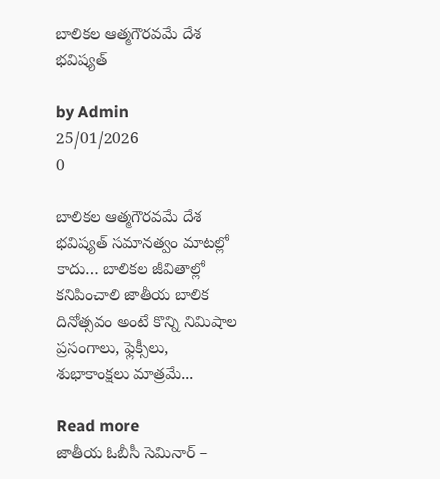బాలికల ఆత్మగౌరవమే దేశ భవిష్యత్

by Admin
25/01/2026
0

బాలికల ఆత్మగౌరవమే దేశ భవిష్యత్ సమానత్వం మాటల్లో కాదు… బాలికల జీవితాల్లో కనిపించాలి జాతీయ బాలిక దినోత్సవం అంటే కొన్ని నిమిషాల ప్రసంగాలు, ఫ్లెక్సీలు, శుభాకాంక్షలు మాత్రమే...

Read more
జాతీయ ఓబీసీ సెమినార్ –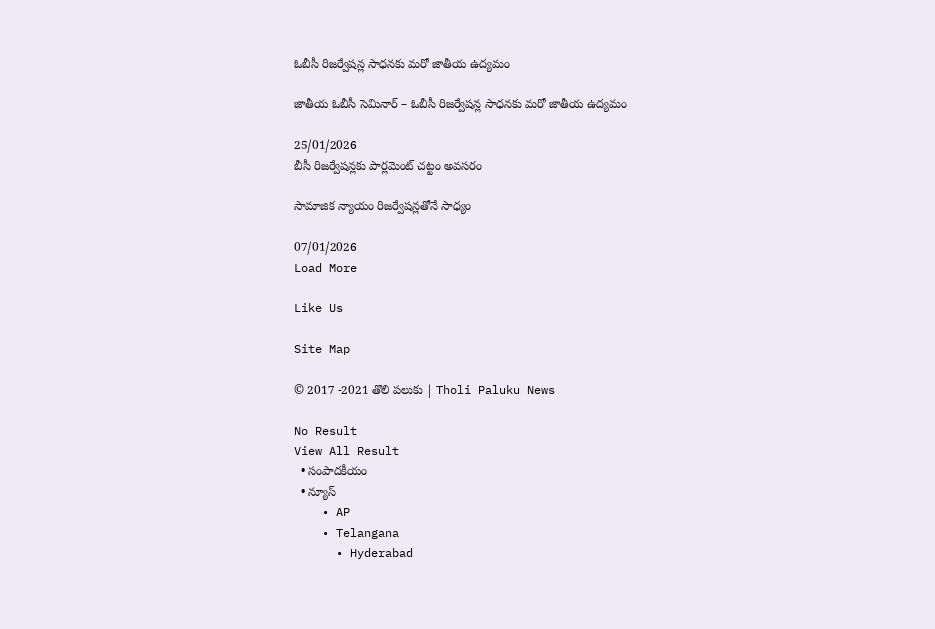ఓబీసీ రిజర్వేషన్ల సాధనకు మరో జాతీయ ఉద్యమం

జాతీయ ఓబీసీ సెమినార్ – ఓబీసీ రిజర్వేషన్ల సాధనకు మరో జాతీయ ఉద్యమం

25/01/2026
బీసీ రిజర్వేషన్లకు పార్లమెంట్‌ చట్టం అవసరం

సామాజిక న్యాయం రిజర్వేషన్లతోనే సాధ్యం

07/01/2026
Load More

Like Us

Site Map

© 2017 -2021 తొలి పలుకు | Tholi Paluku News

No Result
View All Result
  • సంపాదకీయం
  • న్యూస్
    • AP
    • Telangana
      • Hyderabad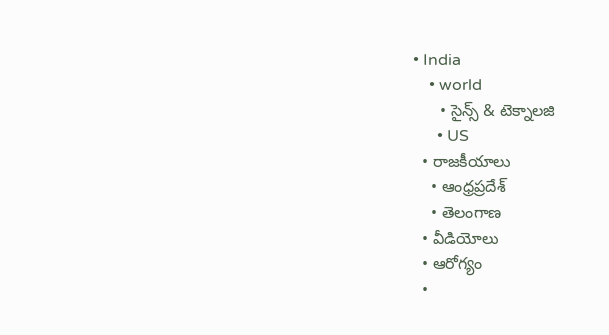• India
    • world
      • సైన్స్ & టెక్నాలజి
      • US
  • రాజకీయాలు
    • ఆంధ్రప్రదేశ్
    • తెలంగాణ
  • వీడియోలు
  • ఆరోగ్యం
  •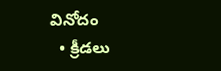వినోదం
  • క్రీడలు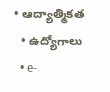• ఆద్యాత్మికత
  • ఉద్యోగాలు
  • e-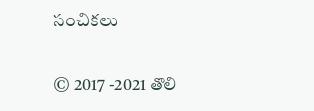సంచికలు

© 2017 -2021 తొలి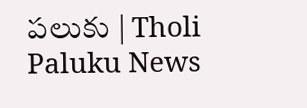పలుకు | Tholi Paluku News